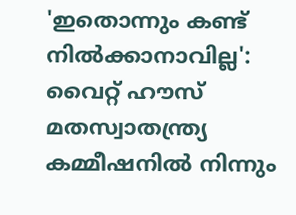'ഇതൊന്നും കണ്ട് നില്‍ക്കാനാവില്ല': വൈറ്റ് ഹൗസ് മതസ്വാതന്ത്ര്യ കമ്മീഷനില്‍ നിന്നും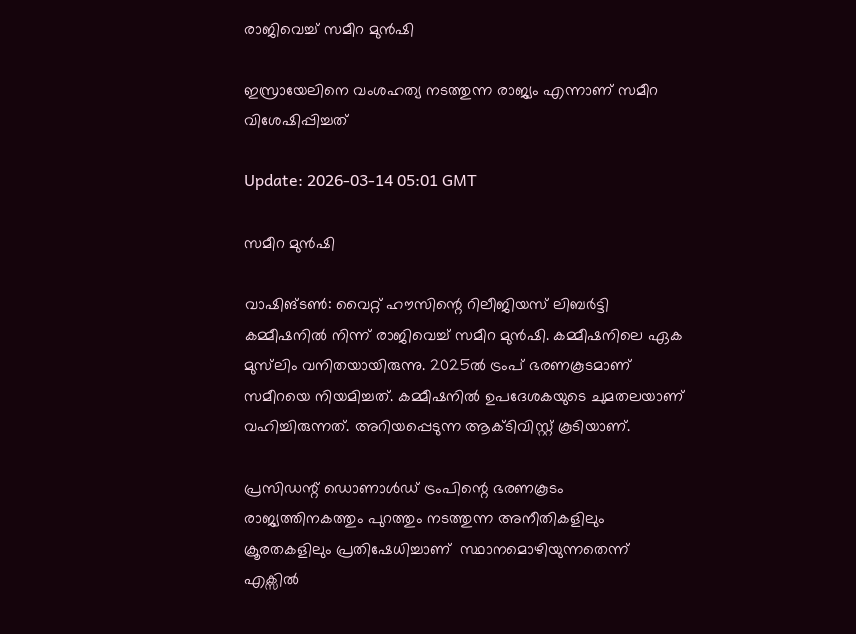രാജിവെച്ച് സമീറ മുൻഷി

ഇസ്രായേലിനെ വംശഹത്യ നടത്തുന്ന രാജ്യം എന്നാണ് സമീറ വിശേഷിപ്പിച്ചത്

Update: 2026-03-14 05:01 GMT

സമീറ മുൻഷി

വാഷിങ്ടണ്‍: വൈറ്റ് ഹൗസിന്റെ റിലീജിയസ് ലിബർട്ടി കമ്മീഷനിൽ നിന്ന് രാജിവെച്ച് സമീറ മുൻഷി. കമ്മീഷനിലെ ഏക മുസ്‌ലിം വനിതയായിരുന്നു. 2025ല്‍ ട്രംപ് ഭരണകൂടമാണ് സമീറയെ നിയമിച്ചത്. കമ്മീഷനില്‍ ഉപദേശകയുടെ ചുമതലയാണ് വഹിച്ചിരുന്നത്. അറിയപ്പെടുന്ന ആക്ടിവിസ്റ്റ് കൂടിയാണ്.

പ്രസിഡന്റ് ഡൊണാൾഡ് ട്രംപിന്റെ ഭരണകൂടം രാജ്യത്തിനകത്തും പുറത്തും നടത്തുന്ന അനീതികളിലും ക്രൂരതകളിലും പ്രതിഷേധിച്ചാണ്  സ്ഥാനമൊഴിയുന്നതെന്ന് എക്സില്‍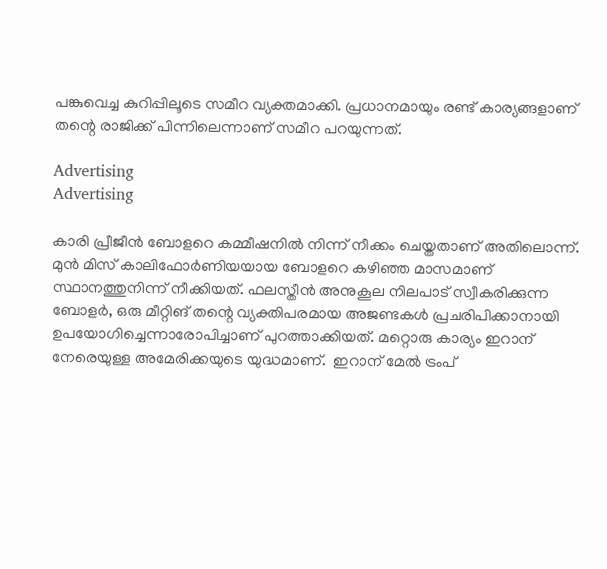പങ്കുവെച്ച കുറിപ്പിലൂടെ സമീറ വ്യക്തമാക്കി. പ്രധാനമായും രണ്ട് കാര്യങ്ങളാണ് തന്റെ രാജിക്ക് പിന്നിലെന്നാണ് സമീറ പറയുന്നത്.

Advertising
Advertising

കാരി പ്രീജീൻ ബോളറെ കമ്മീഷനില്‍ നിന്ന് നീക്കം ചെയ്തതാണ് അതിലൊന്ന്.  മുൻ മിസ് കാലിഫോർണിയയായ ബോളറെ കഴിഞ്ഞ മാസമാണ് സ്ഥാനത്തുനിന്ന് നീക്കിയത്. ഫലസ്തീന്‍ അനുകൂല നിലപാട് സ്വീകരിക്കുന്ന ബോളര്‍, ഒരു മീറ്റിങ് തന്റെ വ്യക്തിപരമായ അജണ്ടകള്‍ പ്രചരിപിക്കാനായി ഉപയോഗിച്ചെന്നാരോപിച്ചാണ് പുറത്താക്കിയത്. മറ്റൊരു കാര്യം ഇറാന് നേരെയുള്ള അമേരിക്കയുടെ യുദ്ധമാണ്.  ഇറാന് മേല്‍ ട്രംപ്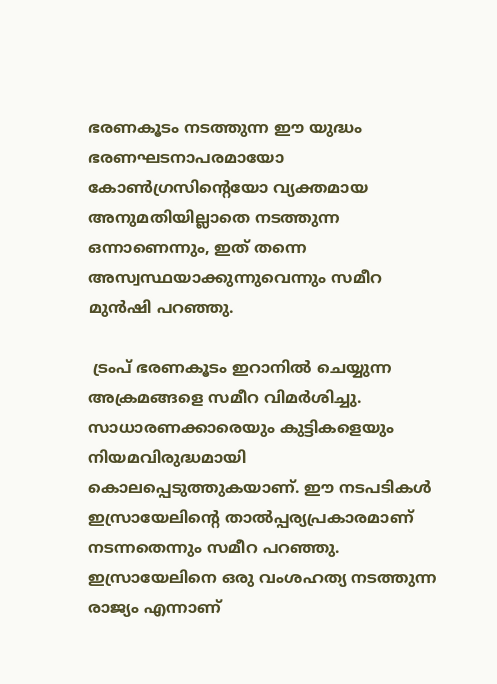ഭരണകൂടം നടത്തുന്ന ഈ യുദ്ധം ഭരണഘടനാപരമായോ കോൺഗ്രസിന്റെയോ വ്യക്തമായ അനുമതിയില്ലാതെ നടത്തുന്ന ഒന്നാണെന്നും, ഇത് തന്നെ അസ്വസ്ഥയാക്കുന്നുവെന്നും സമീറ മുൻഷി പറഞ്ഞു.

 ട്രംപ് ഭരണകൂടം ഇറാനില്‍ ചെയ്യുന്ന അക്രമങ്ങളെ സമീറ വിമർശിച്ചു. സാധാരണക്കാരെയും കുട്ടികളെയും നിയമവിരുദ്ധമായി കൊലപ്പെടുത്തുകയാണ്. ഈ നടപടികൾ ഇസ്രായേലിന്റെ താൽപ്പര്യപ്രകാരമാണ് നടന്നതെന്നും സമീറ പറഞ്ഞു. ഇസ്രായേലിനെ ഒരു വംശഹത്യ നടത്തുന്ന രാജ്യം എന്നാണ്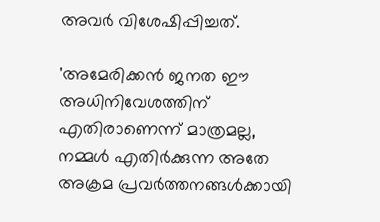അവർ വിശേഷിപ്പിച്ചത്.

'അമേരിക്കൻ ജനത ഈ അധിനിവേശത്തിന് എതിരാണെന്ന് മാത്രമല്ല, നമ്മൾ എതിർക്കുന്ന അതേ അക്രമ പ്രവർത്തനങ്ങൾക്കായി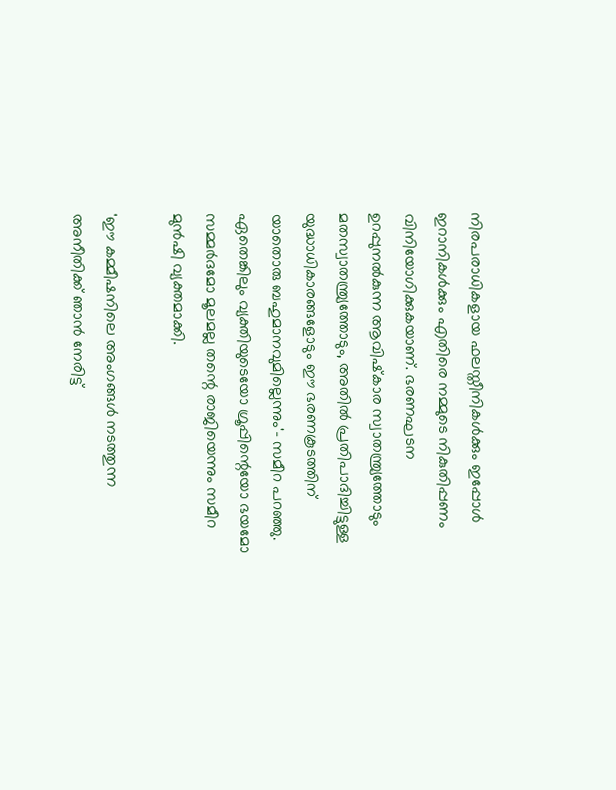നിരപരാധികളായ ഫലസ്തീനികൾക്കും ഇപ്പോൾ ഇറാനികൾക്കും എതിരെ നമ്മുടെ നികുതിപ്പണം വിനിയോഗിക്കുകയാണ്. ഭരണഘടന ഉറപ്പുനൽകുന്ന ആവിഷ്‌കാര സ്വാതന്ത്ര്യത്തോടും മതസ്വാതന്ത്ര്യത്തോടും, അതിൽ പ്രതിപാദിച്ചിട്ടുള്ള യുദ്ധാധികാരങ്ങളോടും ഈ ഭരണകൂടത്തിന് യാതൊരു ബഹുമാനവുമില്ലെന്നും'- സമീറ പറഞ്ഞു.  ഏതെങ്കിലും വ്യക്തിയുടെയോ ഗ്രൂപ്പിന്റെയോ ഭയമോ സമ്മർദമോ മൂലമല്ല തന്റെ രാജിയെന്നും സമീറ മുൻഷി വ്യക്തമാക്കി.

'ഈ കമ്മീഷനിലെ അംഗങ്ങൾ നടത്തുന്ന അനീതിക്ക് ഞാൻ നേരിട്ട്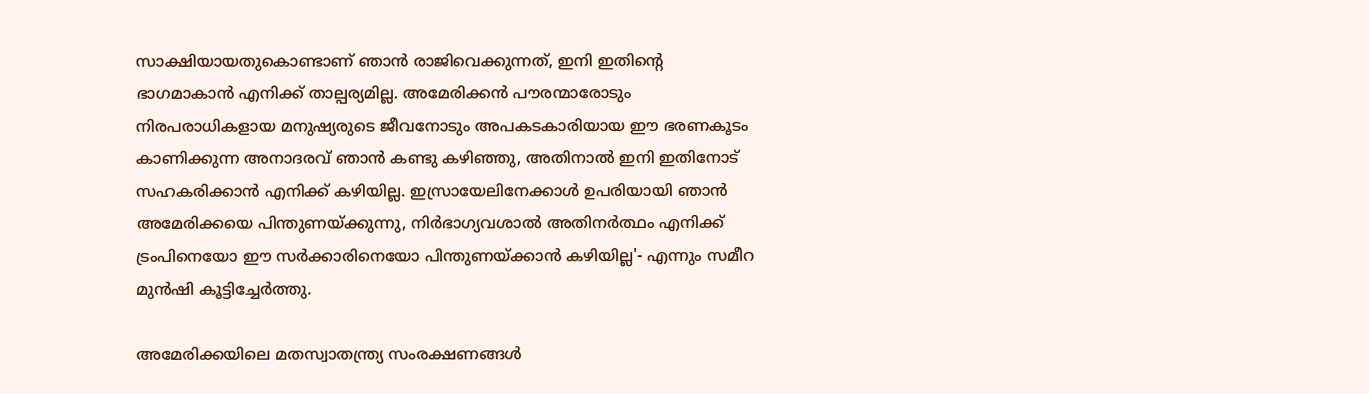സാക്ഷിയായതുകൊണ്ടാണ് ഞാൻ രാജിവെക്കുന്നത്, ഇനി ഇതിന്റെ ഭാഗമാകാൻ എനിക്ക് താല്പര്യമില്ല. അമേരിക്കൻ പൗരന്മാരോടും നിരപരാധികളായ മനുഷ്യരുടെ ജീവനോടും അപകടകാരിയായ ഈ ഭരണകൂടം കാണിക്കുന്ന അനാദരവ് ഞാൻ കണ്ടു കഴിഞ്ഞു, അതിനാൽ ഇനി ഇതിനോട് സഹകരിക്കാൻ എനിക്ക് കഴിയില്ല. ഇസ്രായേലിനേക്കാൾ ഉപരിയായി ഞാൻ അമേരിക്കയെ പിന്തുണയ്ക്കുന്നു, നിർഭാഗ്യവശാൽ അതിനർത്ഥം എനിക്ക് ട്രംപിനെയോ ഈ സർക്കാരിനെയോ പിന്തുണയ്ക്കാൻ കഴിയില്ല'- എന്നും സമീറ മുന്‍ഷി കൂട്ടിച്ചേര്‍ത്തു.

അമേരിക്കയിലെ മതസ്വാതന്ത്ര്യ സംരക്ഷണങ്ങൾ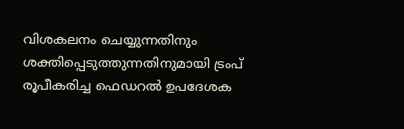വിശകലനം ചെയ്യുന്നതിനും ശക്തിപ്പെടുത്തുന്നതിനുമായി ട്രംപ് രൂപീകരിച്ച ഫെഡറൽ ഉപദേശക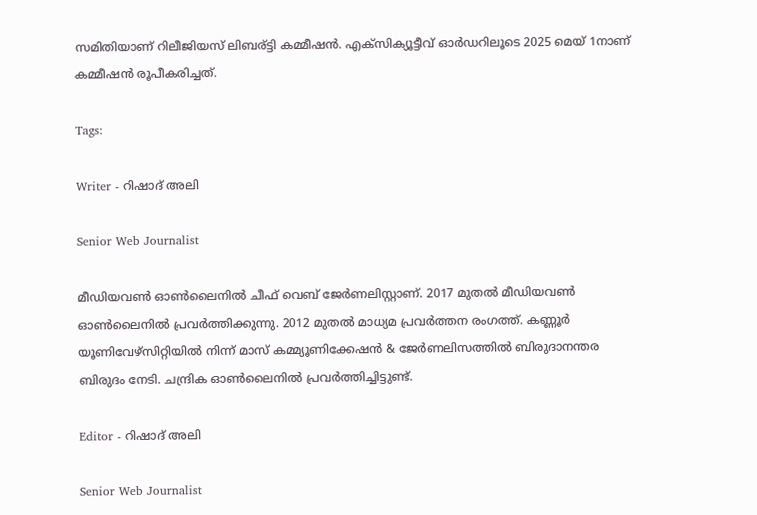സമിതിയാണ് റിലീജിയസ് ലിബര്ട്ടി കമ്മീഷൻ. എക്സിക്യൂട്ടീവ് ഓർഡറിലൂടെ 2025 മെയ് 1നാണ് കമ്മീഷന്‍ രൂപീകരിച്ചത്.

Tags:

Writer - റിഷാദ് അലി

Senior Web Journalist

മീഡിയവൺ ഓൺലൈനിൽ ചീഫ് വെബ് ജേർണലിസ്റ്റാണ്. 2017 മുതൽ മീഡിയവൺ ഓൺലൈനിൽ പ്രവർത്തിക്കുന്നു. 2012 മുതൽ മാധ്യമ പ്രവർത്തന രംഗത്ത്. കണ്ണൂര്‍ യൂണിവേഴ്‌സിറ്റിയിൽ നിന്ന് മാസ് കമ്മ്യൂണിക്കേഷന്‍ & ജേര്‍ണലിസത്തില്‍ ബിരുദാനന്തര ബിരുദം നേടി. ചന്ദ്രിക ഓണ്‍ലൈനില്‍ പ്രവര്‍ത്തിച്ചിട്ടുണ്ട്.

Editor - റിഷാദ് അലി

Senior Web Journalist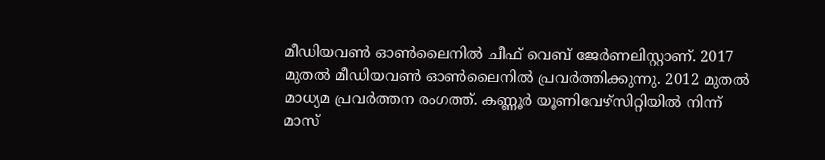മീഡിയവൺ ഓൺലൈനിൽ ചീഫ് വെബ് ജേർണലിസ്റ്റാണ്. 2017 മുതൽ മീഡിയവൺ ഓൺലൈനിൽ പ്രവർത്തിക്കുന്നു. 2012 മുതൽ മാധ്യമ പ്രവർത്തന രംഗത്ത്. കണ്ണൂര്‍ യൂണിവേഴ്‌സിറ്റിയിൽ നിന്ന് മാസ്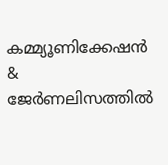കമ്മ്യൂണിക്കേഷന്‍ & ജേര്‍ണലിസത്തില്‍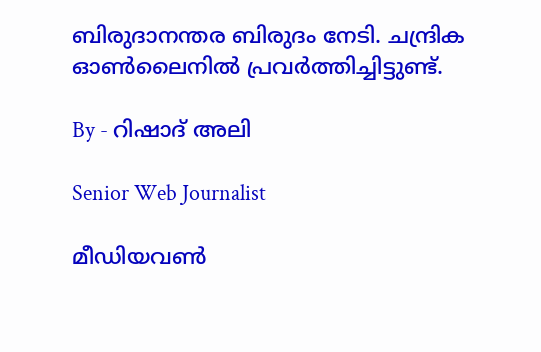ബിരുദാനന്തര ബിരുദം നേടി. ചന്ദ്രിക ഓണ്‍ലൈനില്‍ പ്രവര്‍ത്തിച്ചിട്ടുണ്ട്.

By - റിഷാദ് അലി

Senior Web Journalist

മീഡിയവൺ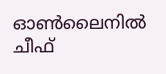ഓൺലൈനിൽ ചീഫ്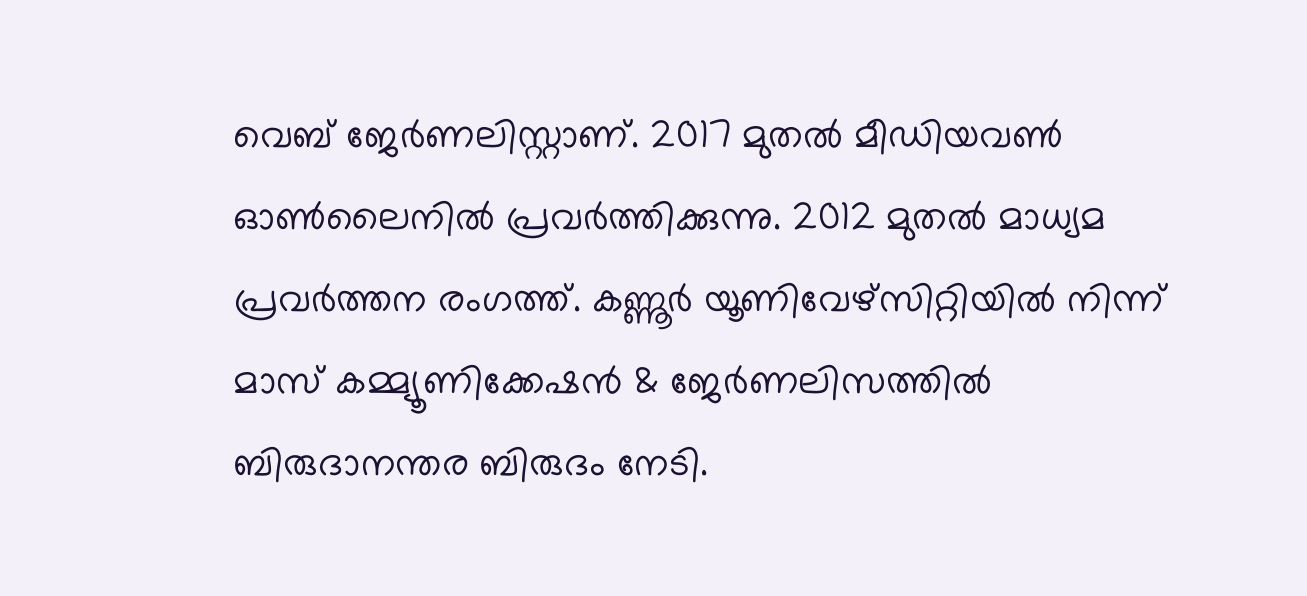വെബ് ജേർണലിസ്റ്റാണ്. 2017 മുതൽ മീഡിയവൺ ഓൺലൈനിൽ പ്രവർത്തിക്കുന്നു. 2012 മുതൽ മാധ്യമ പ്രവർത്തന രംഗത്ത്. കണ്ണൂര്‍ യൂണിവേഴ്‌സിറ്റിയിൽ നിന്ന് മാസ് കമ്മ്യൂണിക്കേഷന്‍ & ജേര്‍ണലിസത്തില്‍ ബിരുദാനന്തര ബിരുദം നേടി.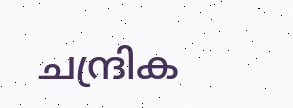ചന്ദ്രിക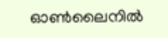ഓണ്‍ലൈനില്‍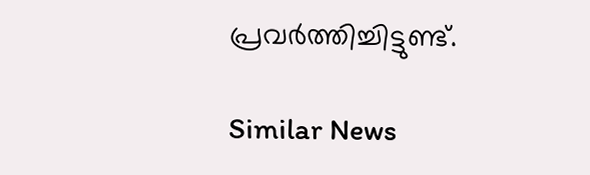പ്രവര്‍ത്തിച്ചിട്ടുണ്ട്.

Similar News